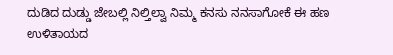ದುಡಿದ ದುಡ್ಡು ಜೇಬಲ್ಲಿ ನಿಲ್ತಿಲ್ವಾ ನಿಮ್ಮ ಕನಸು ನನಸಾಗೋಕೆ ಈ ಹಣ ಉಳಿತಾಯದ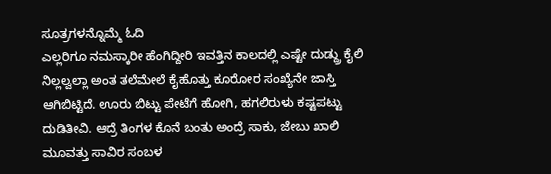ಸೂತ್ರಗಳನ್ನೊಮ್ಮೆ ಓದಿ
ಎಲ್ಲರಿಗೂ ನಮಸ್ಕಾರೀ ಹೆಂಗಿದ್ದೀರಿ ಇವತ್ತಿನ ಕಾಲದಲ್ಲಿ ಎಷ್ಟೇ ದುಡ್ದ್ರು ಕೈಲಿ ನಿಲ್ಲಲ್ವಲ್ಲಾ ಅಂತ ತಲೆಮೇಲೆ ಕೈಹೊತ್ತು ಕೂರೋರ ಸಂಖ್ಯೆನೇ ಜಾಸ್ತಿ ಆಗಿಬಿಟ್ಟಿದೆ. ಊರು ಬಿಟ್ಟು ಪೇಟೆಗೆ ಹೋಗಿ, ಹಗಲಿರುಳು ಕಷ್ಟಪಟ್ಟು ದುಡಿತೀವಿ. ಆದ್ರೆ ತಿಂಗಳ ಕೊನೆ ಬಂತು ಅಂದ್ರೆ ಸಾಕು, ಜೇಬು ಖಾಲಿ
ಮೂವತ್ತು ಸಾವಿರ ಸಂಬಳ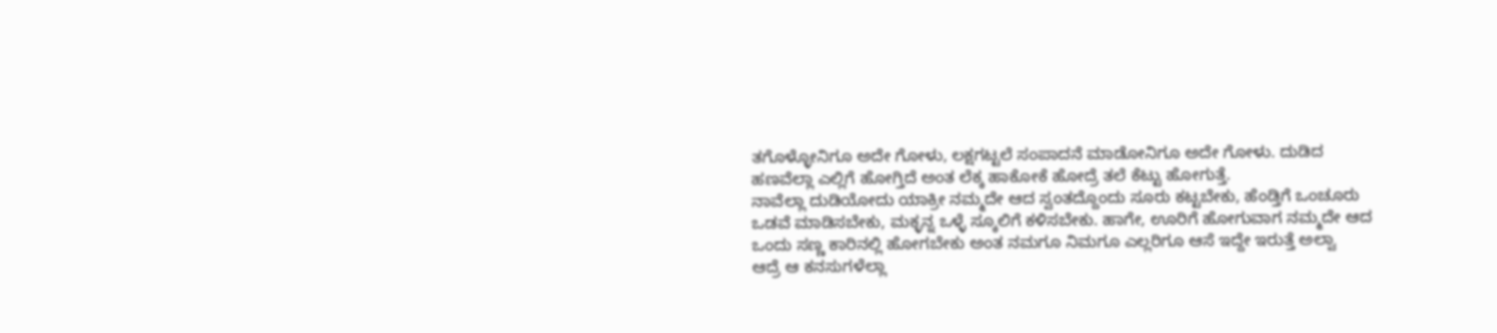ತಗೊಳ್ಳೋನಿಗೂ ಅದೇ ಗೋಳು, ಲಕ್ಷಗಟ್ಟಲೆ ಸಂಪಾದನೆ ಮಾಡೋನಿಗೂ ಅದೇ ಗೋಳು. ದುಡಿದ ಹಣವೆಲ್ಲಾ ಎಲ್ಲಿಗೆ ಹೋಗ್ತಿದೆ ಅಂತ ಲೆಕ್ಕ ಹಾಕೋಕೆ ಹೋದ್ರೆ ತಲೆ ಕೆಟ್ಟು ಹೋಗುತ್ತೆ.
ನಾವೆಲ್ಲಾ ದುಡಿಯೋದು ಯಾಕ್ರೀ ನಮ್ಮದೇ ಆದ ಸ್ವಂತದ್ದೊಂದು ಸೂರು ಕಟ್ಟಬೇಕು, ಹೆಂಡ್ತಿಗೆ ಒಂಚೂರು ಒಡವೆ ಮಾಡಿಸಬೇಕು, ಮಕ್ಳನ್ನ ಒಳ್ಳೆ ಸ್ಕೂಲಿಗೆ ಕಳಿಸಬೇಕು. ಹಾಗೇ, ಊರಿಗೆ ಹೋಗುವಾಗ ನಮ್ಮದೇ ಆದ ಒಂದು ಸಣ್ಣ ಕಾರಿನಲ್ಲಿ ಹೋಗಬೇಕು ಅಂತ ನಮಗೂ ನಿಮಗೂ ಎಲ್ಲರಿಗೂ ಆಸೆ ಇದ್ದೇ ಇರುತ್ತೆ ಅಲ್ವಾ
ಆದ್ರೆ ಆ ಕನಸುಗಳೆಲ್ಲಾ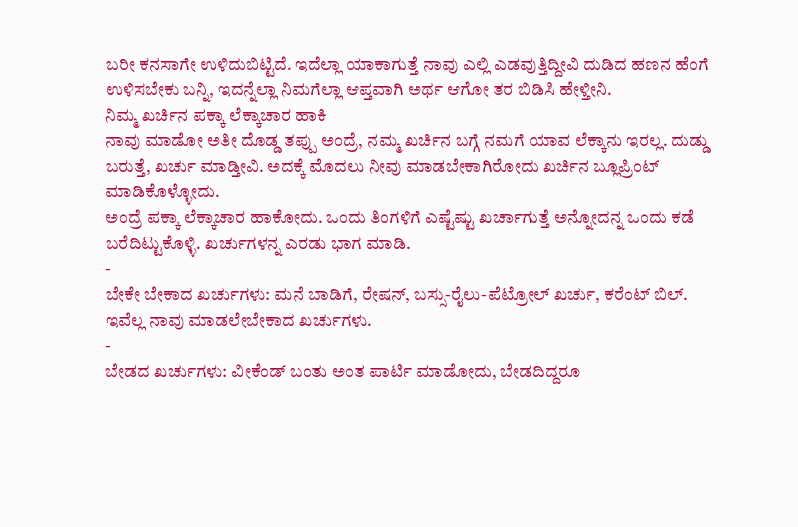ಬರೀ ಕನಸಾಗೇ ಉಳಿದುಬಿಟ್ಟಿದೆ. ಇದೆಲ್ಲಾ ಯಾಕಾಗುತ್ತೆ ನಾವು ಎಲ್ಲಿ ಎಡವುತ್ತಿದ್ದೀವಿ ದುಡಿದ ಹಣನ ಹೆಂಗೆ ಉಳಿಸಬೇಕು ಬನ್ನಿ, ಇದನ್ನೆಲ್ಲಾ ನಿಮಗೆಲ್ಲಾ ಆಪ್ತವಾಗಿ ಅರ್ಥ ಆಗೋ ತರ ಬಿಡಿಸಿ ಹೇಳ್ತೀನಿ.
ನಿಮ್ಮ ಖರ್ಚಿನ ಪಕ್ಕಾ ಲೆಕ್ಕಾಚಾರ ಹಾಕಿ
ನಾವು ಮಾಡೋ ಅತೀ ದೊಡ್ಡ ತಪ್ಪು ಅಂದ್ರೆ, ನಮ್ಮ ಖರ್ಚಿನ ಬಗ್ಗೆ ನಮಗೆ ಯಾವ ಲೆಕ್ಕಾನು ಇರಲ್ಲ. ದುಡ್ಡು ಬರುತ್ತೆ, ಖರ್ಚು ಮಾಡ್ತೀವಿ. ಅದಕ್ಕೆ ಮೊದಲು ನೀವು ಮಾಡಬೇಕಾಗಿರೋದು ಖರ್ಚಿನ ಬ್ಲೂಪ್ರಿಂಟ್ ಮಾಡಿಕೊಳ್ಳೋದು.
ಅಂದ್ರೆ ಪಕ್ಕಾ ಲೆಕ್ಕಾಚಾರ ಹಾಕೋದು. ಒಂದು ತಿಂಗಳಿಗೆ ಎಷ್ಟೆಷ್ಟು ಖರ್ಚಾಗುತ್ತೆ ಅನ್ನೋದನ್ನ ಒಂದು ಕಡೆ ಬರೆದಿಟ್ಟುಕೊಳ್ಳಿ. ಖರ್ಚುಗಳನ್ನ ಎರಡು ಭಾಗ ಮಾಡಿ.
-
ಬೇಕೇ ಬೇಕಾದ ಖರ್ಚುಗಳು: ಮನೆ ಬಾಡಿಗೆ, ರೇಷನ್, ಬಸ್ಸು-ರೈಲು-ಪೆಟ್ರೋಲ್ ಖರ್ಚು, ಕರೆಂಟ್ ಬಿಲ್. ಇವೆಲ್ಲ ನಾವು ಮಾಡಲೇಬೇಕಾದ ಖರ್ಚುಗಳು.
-
ಬೇಡದ ಖರ್ಚುಗಳು: ವೀಕೆಂಡ್ ಬಂತು ಅಂತ ಪಾರ್ಟಿ ಮಾಡೋದು, ಬೇಡದಿದ್ದರೂ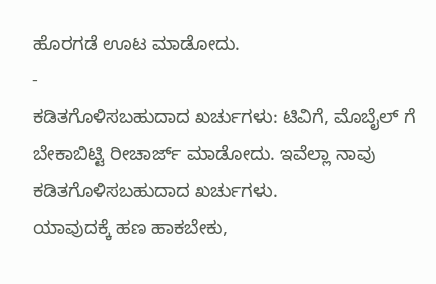ಹೊರಗಡೆ ಊಟ ಮಾಡೋದು.
-
ಕಡಿತಗೊಳಿಸಬಹುದಾದ ಖರ್ಚುಗಳು: ಟಿವಿಗೆ, ಮೊಬೈಲ್ ಗೆ ಬೇಕಾಬಿಟ್ಟಿ ರೀಚಾರ್ಜ್ ಮಾಡೋದು. ಇವೆಲ್ಲಾ ನಾವು ಕಡಿತಗೊಳಿಸಬಹುದಾದ ಖರ್ಚುಗಳು.
ಯಾವುದಕ್ಕೆ ಹಣ ಹಾಕಬೇಕು,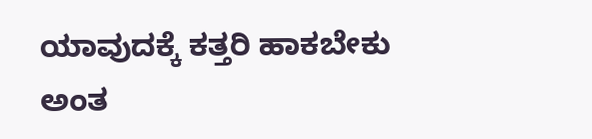ಯಾವುದಕ್ಕೆ ಕತ್ತರಿ ಹಾಕಬೇಕು ಅಂತ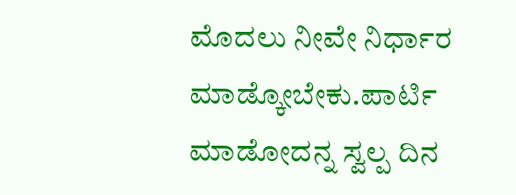ಮೊದಲು ನೀವೇ ನಿರ್ಧಾರ ಮಾಡ್ಕೋಬೇಕು.ಪಾರ್ಟಿ ಮಾಡೋದನ್ನ ಸ್ವಲ್ಪ ದಿನ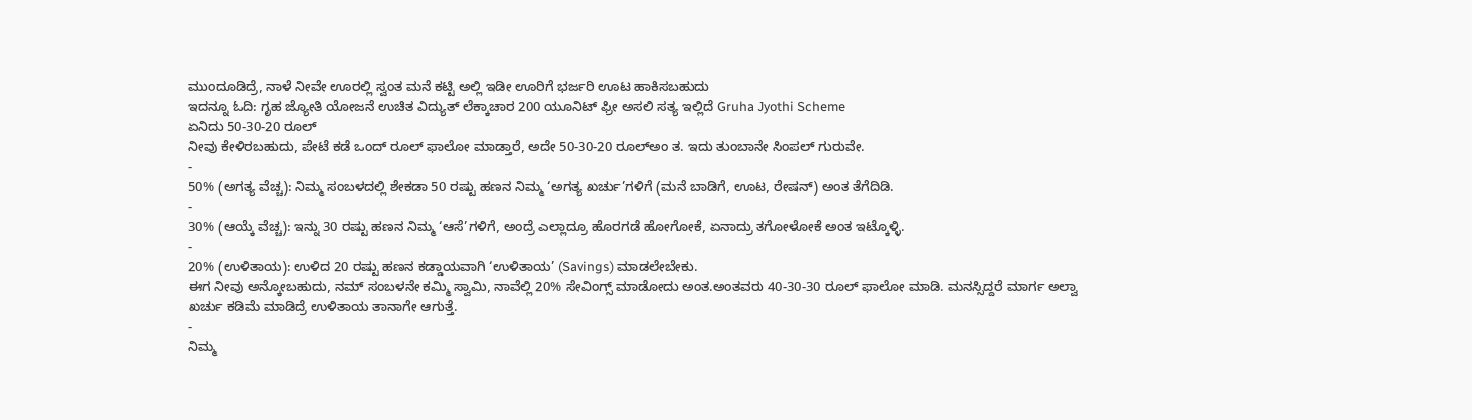ಮುಂದೂಡಿದ್ರೆ, ನಾಳೆ ನೀವೇ ಊರಲ್ಲಿ ಸ್ವಂತ ಮನೆ ಕಟ್ಟಿ ಅಲ್ಲಿ ಇಡೀ ಊರಿಗೆ ಭರ್ಜರಿ ಊಟ ಹಾಕಿಸಬಹುದು
ಇದನ್ನೂ ಓದಿ: ಗೃಹ ಜ್ಯೋತಿ ಯೋಜನೆ ಉಚಿತ ವಿದ್ಯುತ್ ಲೆಕ್ಕಾಚಾರ 200 ಯೂನಿಟ್ ಫ್ರೀ ಅಸಲಿ ಸತ್ಯ ಇಲ್ಲಿದೆ Gruha Jyothi Scheme
ಏನಿದು 50-30-20 ರೂಲ್
ನೀವು ಕೇಳಿರಬಹುದು, ಪೇಟೆ ಕಡೆ ಒಂದ್ ರೂಲ್ ಫಾಲೋ ಮಾಡ್ತಾರೆ, ಅದೇ 50-30-20 ರೂಲ್ಅಂ ತ. ಇದು ತುಂಬಾನೇ ಸಿಂಪಲ್ ಗುರುವೇ.
-
50% (ಅಗತ್ಯ ವೆಚ್ಚ): ನಿಮ್ಮ ಸಂಬಳದಲ್ಲಿ ಶೇಕಡಾ 50 ರಷ್ಟು ಹಣನ ನಿಮ್ಮ ‘ಅಗತ್ಯ ಖರ್ಚು’ಗಳಿಗೆ (ಮನೆ ಬಾಡಿಗೆ, ಊಟ, ರೇಷನ್) ಅಂತ ತೆಗೆದಿಡಿ.
-
30% (ಆಯ್ಕೆ ವೆಚ್ಚ): ಇನ್ನು 30 ರಷ್ಟು ಹಣನ ನಿಮ್ಮ ‘ಆಸೆ’ಗಳಿಗೆ, ಅಂದ್ರೆ ಎಲ್ಲಾದ್ರೂ ಹೊರಗಡೆ ಹೋಗೋಕೆ, ಏನಾದ್ರು ತಗೋಳೋಕೆ ಅಂತ ಇಟ್ಕೊಳ್ಳಿ.
-
20% (ಉಳಿತಾಯ): ಉಳಿದ 20 ರಷ್ಟು ಹಣನ ಕಡ್ಡಾಯವಾಗಿ ‘ಉಳಿತಾಯ’ (Savings) ಮಾಡಲೇಬೇಕು.
ಈಗ ನೀವು ಅನ್ಕೋಬಹುದು, ನಮ್ ಸಂಬಳನೇ ಕಮ್ಮಿ ಸ್ವಾಮಿ, ನಾವೆಲ್ಲಿ 20% ಸೇವಿಂಗ್ಸ್ ಮಾಡೋದು ಅಂತ.ಅಂತವರು 40-30-30 ರೂಲ್ ಫಾಲೋ ಮಾಡಿ. ಮನಸ್ಸಿದ್ದರೆ ಮಾರ್ಗ ಅಲ್ವಾ ಖರ್ಚು ಕಡಿಮೆ ಮಾಡಿದ್ರೆ ಉಳಿತಾಯ ತಾನಾಗೇ ಆಗುತ್ತೆ.
-
ನಿಮ್ಮ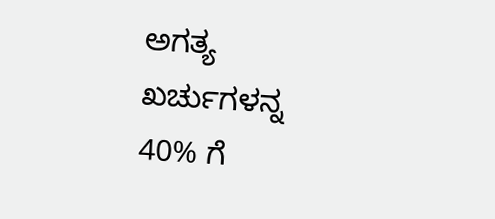ಅಗತ್ಯ ಖರ್ಚುಗಳನ್ನ 40% ಗೆ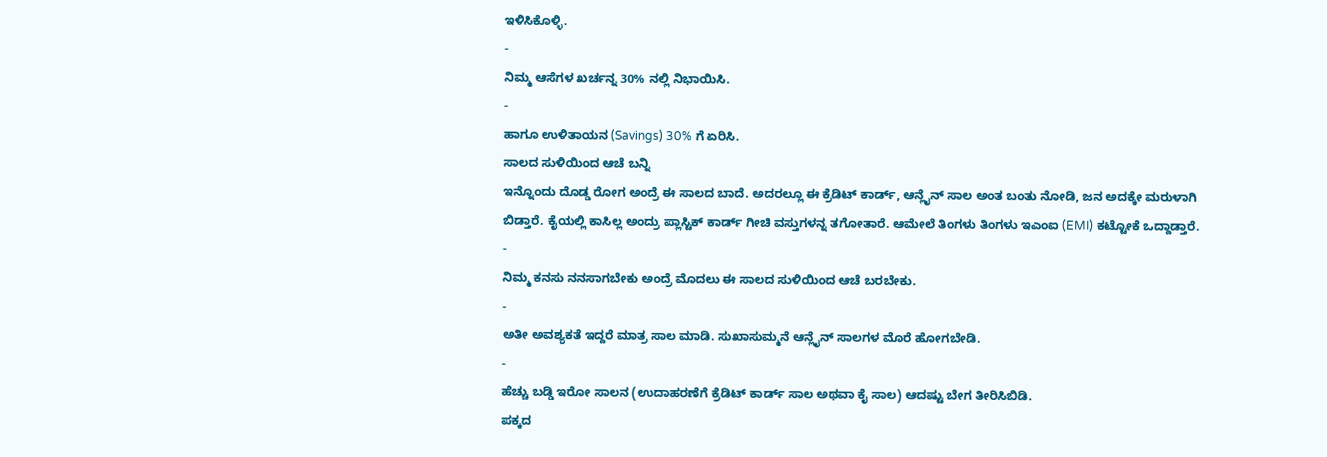ಇಳಿಸಿಕೊಳ್ಳಿ.
-
ನಿಮ್ಮ ಆಸೆಗಳ ಖರ್ಚನ್ನ 30% ನಲ್ಲಿ ನಿಭಾಯಿಸಿ.
-
ಹಾಗೂ ಉಳಿತಾಯನ (Savings) 30% ಗೆ ಏರಿಸಿ.
ಸಾಲದ ಸುಳಿಯಿಂದ ಆಚೆ ಬನ್ನಿ
ಇನ್ನೊಂದು ದೊಡ್ಡ ರೋಗ ಅಂದ್ರೆ ಈ ಸಾಲದ ಬಾದೆ. ಅದರಲ್ಲೂ ಈ ಕ್ರೆಡಿಟ್ ಕಾರ್ಡ್, ಆನ್ಲೈನ್ ಸಾಲ ಅಂತ ಬಂತು ನೋಡಿ, ಜನ ಅದಕ್ಕೇ ಮರುಳಾಗಿ ಬಿಡ್ತಾರೆ. ಕೈಯಲ್ಲಿ ಕಾಸಿಲ್ಲ ಅಂದ್ರು ಪ್ಲಾಸ್ಟಿಕ್ ಕಾರ್ಡ್ ಗೀಚಿ ವಸ್ತುಗಳನ್ನ ತಗೋತಾರೆ. ಆಮೇಲೆ ತಿಂಗಳು ತಿಂಗಳು ಇಎಂಐ (EMI) ಕಟ್ಟೋಕೆ ಒದ್ದಾಡ್ತಾರೆ.
-
ನಿಮ್ಮ ಕನಸು ನನಸಾಗಬೇಕು ಅಂದ್ರೆ ಮೊದಲು ಈ ಸಾಲದ ಸುಳಿಯಿಂದ ಆಚೆ ಬರಬೇಕು.
-
ಅತೀ ಅವಶ್ಯಕತೆ ಇದ್ದರೆ ಮಾತ್ರ ಸಾಲ ಮಾಡಿ. ಸುಖಾಸುಮ್ಮನೆ ಆನ್ಲೈನ್ ಸಾಲಗಳ ಮೊರೆ ಹೋಗಬೇಡಿ.
-
ಹೆಚ್ಚು ಬಡ್ಡಿ ಇರೋ ಸಾಲನ (ಉದಾಹರಣೆಗೆ ಕ್ರೆಡಿಟ್ ಕಾರ್ಡ್ ಸಾಲ ಅಥವಾ ಕೈ ಸಾಲ) ಆದಷ್ಟು ಬೇಗ ತೀರಿಸಿಬಿಡಿ.
ಪಕ್ಕದ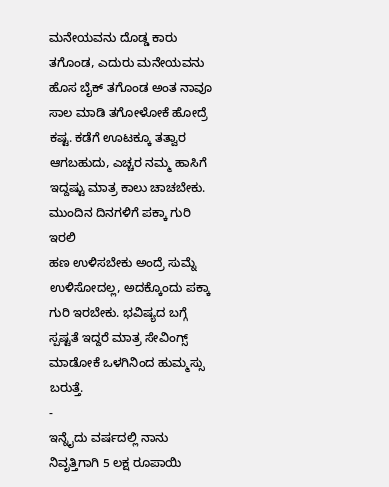ಮನೇಯವನು ದೊಡ್ಡ ಕಾರು ತಗೊಂಡ, ಎದುರು ಮನೇಯವನು ಹೊಸ ಬೈಕ್ ತಗೊಂಡ ಅಂತ ನಾವೂ ಸಾಲ ಮಾಡಿ ತಗೋಳೋಕೆ ಹೋದ್ರೆ ಕಷ್ಟ. ಕಡೆಗೆ ಊಟಕ್ಕೂ ತತ್ವಾರ ಆಗಬಹುದು, ಎಚ್ಚರ ನಮ್ಮ ಹಾಸಿಗೆ ಇದ್ದಷ್ಟು ಮಾತ್ರ ಕಾಲು ಚಾಚಬೇಕು.
ಮುಂದಿನ ದಿನಗಳಿಗೆ ಪಕ್ಕಾ ಗುರಿ ಇರಲಿ
ಹಣ ಉಳಿಸಬೇಕು ಅಂದ್ರೆ ಸುಮ್ನೆ ಉಳಿಸೋದಲ್ಲ, ಅದಕ್ಕೊಂದು ಪಕ್ಕಾ ಗುರಿ ಇರಬೇಕು. ಭವಿಷ್ಯದ ಬಗ್ಗೆ ಸ್ಪಷ್ಟತೆ ಇದ್ದರೆ ಮಾತ್ರ ಸೇವಿಂಗ್ಸ್ ಮಾಡೋಕೆ ಒಳಗಿನಿಂದ ಹುಮ್ಮಸ್ಸು ಬರುತ್ತೆ.
-
ಇನ್ನೈದು ವರ್ಷದಲ್ಲಿ ನಾನು ನಿವೃತ್ತಿಗಾಗಿ 5 ಲಕ್ಷ ರೂಪಾಯಿ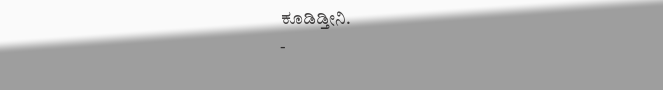ಕೂಡಿಡ್ತೀನಿ.
-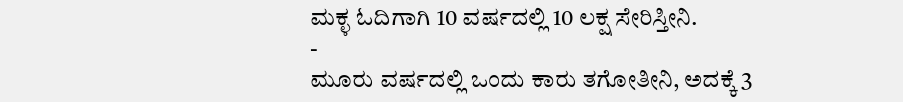ಮಕ್ಳ ಓದಿಗಾಗಿ 10 ವರ್ಷದಲ್ಲಿ 10 ಲಕ್ಷ ಸೇರಿಸ್ತೀನಿ.
-
ಮೂರು ವರ್ಷದಲ್ಲಿ ಒಂದು ಕಾರು ತಗೋತೀನಿ, ಅದಕ್ಕೆ 3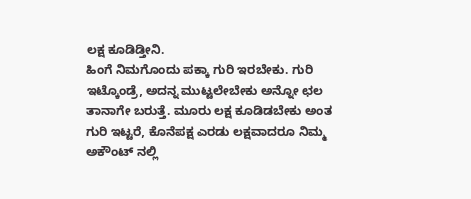ಲಕ್ಷ ಕೂಡಿಡ್ತೀನಿ.
ಹಿಂಗೆ ನಿಮಗೊಂದು ಪಕ್ಕಾ ಗುರಿ ಇರಬೇಕು. ಗುರಿ ಇಟ್ಕೊಂಡ್ರೆ, ಅದನ್ನ ಮುಟ್ಟಲೇಬೇಕು ಅನ್ನೋ ಛಲ ತಾನಾಗೇ ಬರುತ್ತೆ. ಮೂರು ಲಕ್ಷ ಕೂಡಿಡಬೇಕು ಅಂತ ಗುರಿ ಇಟ್ಟರೆ, ಕೊನೆಪಕ್ಷ ಎರಡು ಲಕ್ಷವಾದರೂ ನಿಮ್ಮ ಅಕೌಂಟ್ ನಲ್ಲಿ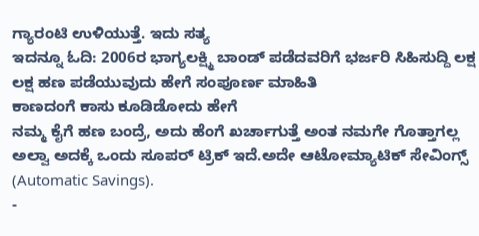ಗ್ಯಾರಂಟಿ ಉಳಿಯುತ್ತೆ. ಇದು ಸತ್ಯ
ಇದನ್ನೂ ಓದಿ: 2006ರ ಭಾಗ್ಯಲಕ್ಷ್ಮಿ ಬಾಂಡ್ ಪಡೆದವರಿಗೆ ಭರ್ಜರಿ ಸಿಹಿಸುದ್ದಿ ಲಕ್ಷ ಲಕ್ಷ ಹಣ ಪಡೆಯುವುದು ಹೇಗೆ ಸಂಪೂರ್ಣ ಮಾಹಿತಿ
ಕಾಣದಂಗೆ ಕಾಸು ಕೂಡಿಡೋದು ಹೇಗೆ
ನಮ್ಮ ಕೈಗೆ ಹಣ ಬಂದ್ರೆ, ಅದು ಹೆಂಗೆ ಖರ್ಚಾಗುತ್ತೆ ಅಂತ ನಮಗೇ ಗೊತ್ತಾಗಲ್ಲ ಅಲ್ವಾ ಅದಕ್ಕೆ ಒಂದು ಸೂಪರ್ ಟ್ರಿಕ್ ಇದೆ.ಅದೇ ಆಟೋಮ್ಯಾಟಿಕ್ ಸೇವಿಂಗ್ಸ್ (Automatic Savings).
-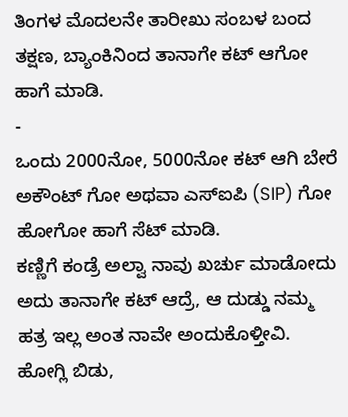ತಿಂಗಳ ಮೊದಲನೇ ತಾರೀಖು ಸಂಬಳ ಬಂದ ತಕ್ಷಣ, ಬ್ಯಾಂಕಿನಿಂದ ತಾನಾಗೇ ಕಟ್ ಆಗೋ ಹಾಗೆ ಮಾಡಿ.
-
ಒಂದು 2000ನೋ, 5000ನೋ ಕಟ್ ಆಗಿ ಬೇರೆ ಅಕೌಂಟ್ ಗೋ ಅಥವಾ ಎಸ್ಐಪಿ (SIP) ಗೋ ಹೋಗೋ ಹಾಗೆ ಸೆಟ್ ಮಾಡಿ.
ಕಣ್ಣಿಗೆ ಕಂಡ್ರೆ ಅಲ್ವಾ ನಾವು ಖರ್ಚು ಮಾಡೋದು ಅದು ತಾನಾಗೇ ಕಟ್ ಆದ್ರೆ, ಆ ದುಡ್ಡು ನಮ್ಮ ಹತ್ರ ಇಲ್ಲ ಅಂತ ನಾವೇ ಅಂದುಕೊಳ್ತೀವಿ. ಹೋಗ್ಲಿ ಬಿಡು,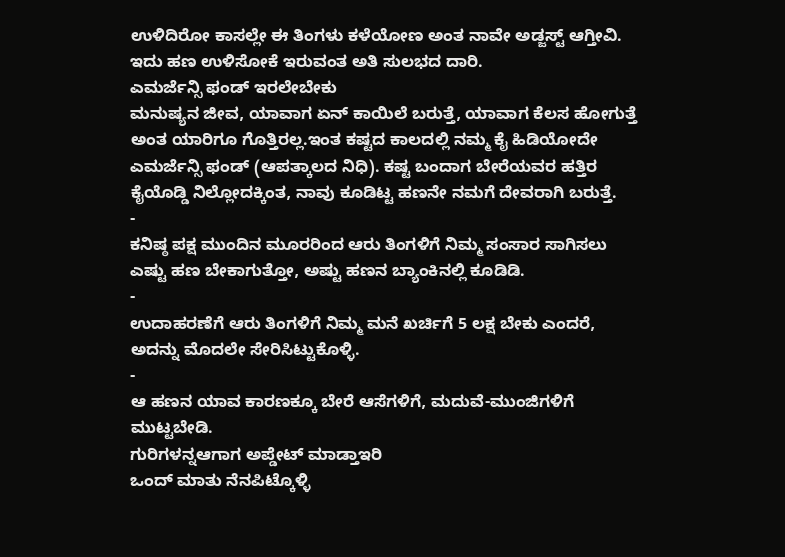ಉಳಿದಿರೋ ಕಾಸಲ್ಲೇ ಈ ತಿಂಗಳು ಕಳೆಯೋಣ ಅಂತ ನಾವೇ ಅಡ್ಜಸ್ಟ್ ಆಗ್ತೀವಿ. ಇದು ಹಣ ಉಳಿಸೋಕೆ ಇರುವಂತ ಅತಿ ಸುಲಭದ ದಾರಿ.
ಎಮರ್ಜೆನ್ಸಿ ಫಂಡ್ ಇರಲೇಬೇಕು
ಮನುಷ್ಯನ ಜೀವ, ಯಾವಾಗ ಏನ್ ಕಾಯಿಲೆ ಬರುತ್ತೆ, ಯಾವಾಗ ಕೆಲಸ ಹೋಗುತ್ತೆ ಅಂತ ಯಾರಿಗೂ ಗೊತ್ತಿರಲ್ಲ.ಇಂತ ಕಷ್ಟದ ಕಾಲದಲ್ಲಿ ನಮ್ಮ ಕೈ ಹಿಡಿಯೋದೇ ಎಮರ್ಜೆನ್ಸಿ ಫಂಡ್ (ಆಪತ್ಕಾಲದ ನಿಧಿ). ಕಷ್ಟ ಬಂದಾಗ ಬೇರೆಯವರ ಹತ್ತಿರ ಕೈಯೊಡ್ಡಿ ನಿಲ್ಲೋದಕ್ಕಿಂತ, ನಾವು ಕೂಡಿಟ್ಟ ಹಣನೇ ನಮಗೆ ದೇವರಾಗಿ ಬರುತ್ತೆ.
-
ಕನಿಷ್ಠ ಪಕ್ಷ ಮುಂದಿನ ಮೂರರಿಂದ ಆರು ತಿಂಗಳಿಗೆ ನಿಮ್ಮ ಸಂಸಾರ ಸಾಗಿಸಲು ಎಷ್ಟು ಹಣ ಬೇಕಾಗುತ್ತೋ, ಅಷ್ಟು ಹಣನ ಬ್ಯಾಂಕಿನಲ್ಲಿ ಕೂಡಿಡಿ.
-
ಉದಾಹರಣೆಗೆ ಆರು ತಿಂಗಳಿಗೆ ನಿಮ್ಮ ಮನೆ ಖರ್ಚಿಗೆ 5 ಲಕ್ಷ ಬೇಕು ಎಂದರೆ, ಅದನ್ನು ಮೊದಲೇ ಸೇರಿಸಿಟ್ಟುಕೊಳ್ಳಿ.
-
ಆ ಹಣನ ಯಾವ ಕಾರಣಕ್ಕೂ ಬೇರೆ ಆಸೆಗಳಿಗೆ, ಮದುವೆ-ಮುಂಜಿಗಳಿಗೆ ಮುಟ್ಟಬೇಡಿ.
ಗುರಿಗಳನ್ನಆಗಾಗ ಅಪ್ಡೇಟ್ ಮಾಡ್ತಾಇರಿ
ಒಂದ್ ಮಾತು ನೆನಪಿಟ್ಕೊಳ್ಳಿ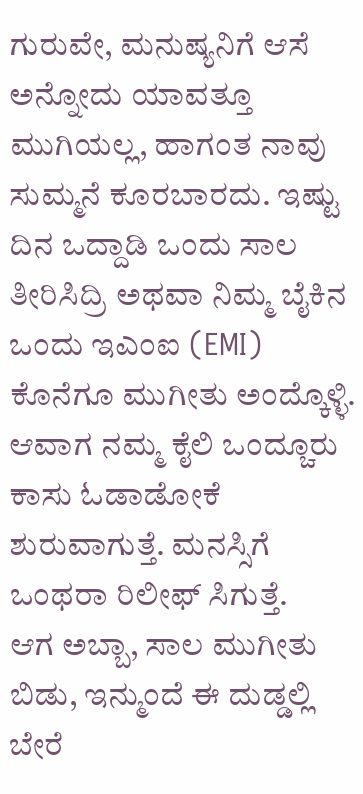ಗುರುವೇ, ಮನುಷ್ಯನಿಗೆ ಆಸೆ ಅನ್ನೋದು ಯಾವತ್ತೂ ಮುಗಿಯಲ್ಲ, ಹಾಗಂತ ನಾವು ಸುಮ್ಮನೆ ಕೂರಬಾರದು. ಇಷ್ಟು ದಿನ ಒದ್ದಾಡಿ ಒಂದು ಸಾಲ ತೀರಿಸಿದ್ರಿ ಅಥವಾ ನಿಮ್ಮ ಬೈಕಿನ ಒಂದು ಇಎಂಐ (EMI) ಕೊನೆಗೂ ಮುಗೀತು ಅಂದ್ಕೊಳ್ಳಿ. ಆವಾಗ ನಮ್ಮ ಕೈಲಿ ಒಂದ್ಚೂರು ಕಾಸು ಓಡಾಡೋಕೆ ಶುರುವಾಗುತ್ತೆ. ಮನಸ್ಸಿಗೆ ಒಂಥರಾ ರಿಲೀಫ್ ಸಿಗುತ್ತೆ.
ಆಗ ಅಬ್ಬಾ, ಸಾಲ ಮುಗೀತು ಬಿಡು, ಇನ್ಮುಂದೆ ಈ ದುಡ್ಡಲ್ಲಿ ಬೇರೆ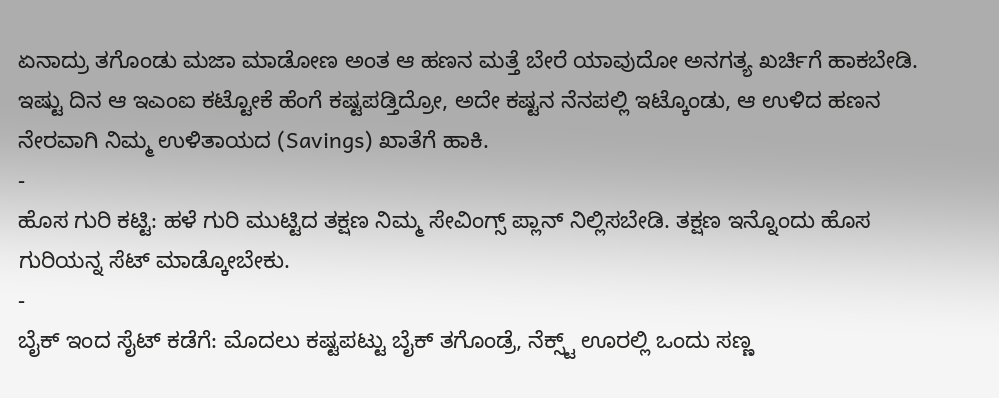ಏನಾದ್ರು ತಗೊಂಡು ಮಜಾ ಮಾಡೋಣ ಅಂತ ಆ ಹಣನ ಮತ್ತೆ ಬೇರೆ ಯಾವುದೋ ಅನಗತ್ಯ ಖರ್ಚಿಗೆ ಹಾಕಬೇಡಿ.
ಇಷ್ಟು ದಿನ ಆ ಇಎಂಐ ಕಟ್ಟೋಕೆ ಹೆಂಗೆ ಕಷ್ಟಪಡ್ತಿದ್ರೋ, ಅದೇ ಕಷ್ಟನ ನೆನಪಲ್ಲಿ ಇಟ್ಕೊಂಡು, ಆ ಉಳಿದ ಹಣನ ನೇರವಾಗಿ ನಿಮ್ಮ ಉಳಿತಾಯದ (Savings) ಖಾತೆಗೆ ಹಾಕಿ.
-
ಹೊಸ ಗುರಿ ಕಟ್ಟಿ: ಹಳೆ ಗುರಿ ಮುಟ್ಟಿದ ತಕ್ಷಣ ನಿಮ್ಮ ಸೇವಿಂಗ್ಸ್ ಪ್ಲಾನ್ ನಿಲ್ಲಿಸಬೇಡಿ. ತಕ್ಷಣ ಇನ್ನೊಂದು ಹೊಸ ಗುರಿಯನ್ನ ಸೆಟ್ ಮಾಡ್ಕೋಬೇಕು.
-
ಬೈಕ್ ಇಂದ ಸೈಟ್ ಕಡೆಗೆ: ಮೊದಲು ಕಷ್ಟಪಟ್ಟು ಬೈಕ್ ತಗೊಂಡ್ರೆ, ನೆಕ್ಸ್ಟ್ ಊರಲ್ಲಿ ಒಂದು ಸಣ್ಣ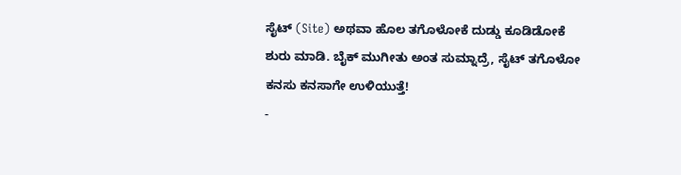ಸೈಟ್ (Site) ಅಥವಾ ಹೊಲ ತಗೊಳೋಕೆ ದುಡ್ಡು ಕೂಡಿಡೋಕೆ ಶುರು ಮಾಡಿ. ಬೈಕ್ ಮುಗೀತು ಅಂತ ಸುಮ್ನಾದ್ರೆ, ಸೈಟ್ ತಗೊಳೋ ಕನಸು ಕನಸಾಗೇ ಉಳಿಯುತ್ತೆ!
-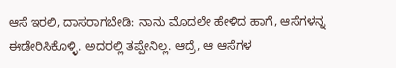ಆಸೆ ಇರಲಿ, ದಾಸರಾಗಬೇಡಿ: ನಾನು ಮೊದಲೇ ಹೇಳಿದ ಹಾಗೆ, ಆಸೆಗಳನ್ನ ಈಡೇರಿಸಿಕೊಳ್ಳಿ. ಅದರಲ್ಲಿ ತಪ್ಪೇನಿಲ್ಲ. ಆದ್ರೆ, ಆ ಆಸೆಗಳ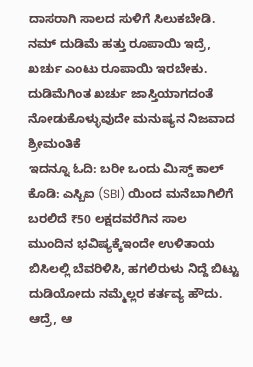ದಾಸರಾಗಿ ಸಾಲದ ಸುಳಿಗೆ ಸಿಲುಕಬೇಡಿ.
ನಮ್ ದುಡಿಮೆ ಹತ್ತು ರೂಪಾಯಿ ಇದ್ರೆ, ಖರ್ಚು ಎಂಟು ರೂಪಾಯಿ ಇರಬೇಕು. ದುಡಿಮೆಗಿಂತ ಖರ್ಚು ಜಾಸ್ತಿಯಾಗದಂತೆ ನೋಡುಕೊಳ್ಳುವುದೇ ಮನುಷ್ಯನ ನಿಜವಾದ ಶ್ರೀಮಂತಿಕೆ
ಇದನ್ನೂ ಓದಿ: ಬರೀ ಒಂದು ಮಿಸ್ಡ್ ಕಾಲ್ ಕೊಡಿ: ಎಸ್ಬಿಐ (SBI) ಯಿಂದ ಮನೆಬಾಗಿಲಿಗೆ ಬರಲಿದೆ ₹50 ಲಕ್ಷದವರೆಗಿನ ಸಾಲ
ಮುಂದಿನ ಭವಿಷ್ಯಕ್ಕೆಇಂದೇ ಉಳಿತಾಯ
ಬಿಸಿಲಲ್ಲಿ ಬೆವರಿಳಿಸಿ, ಹಗಲಿರುಳು ನಿದ್ದೆ ಬಿಟ್ಟು ದುಡಿಯೋದು ನಮ್ಮೆಲ್ಲರ ಕರ್ತವ್ಯ ಹೌದು. ಆದ್ರೆ, ಆ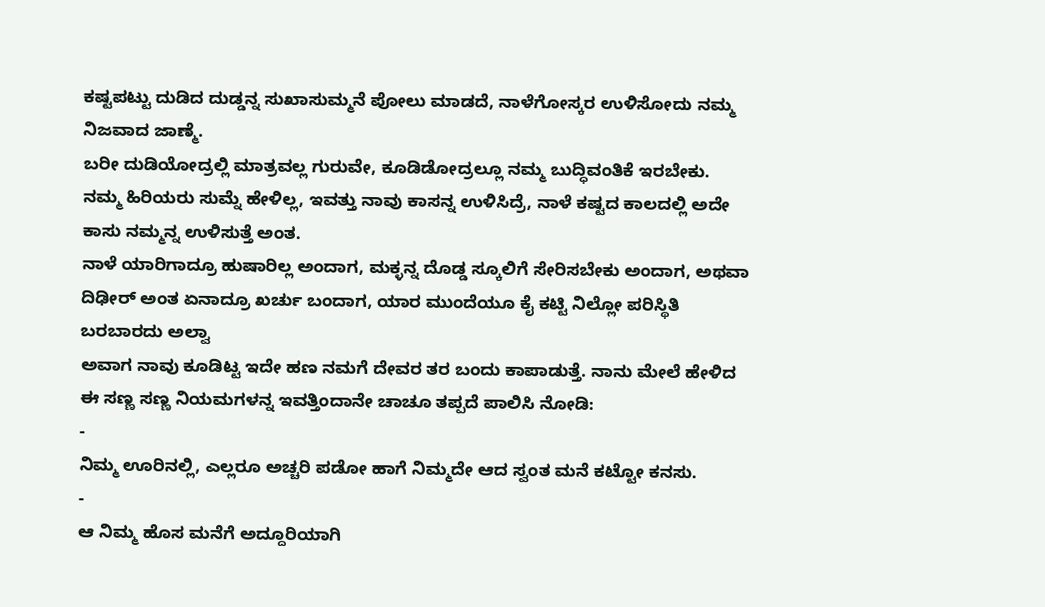ಕಷ್ಟಪಟ್ಟು ದುಡಿದ ದುಡ್ಡನ್ನ ಸುಖಾಸುಮ್ಮನೆ ಪೋಲು ಮಾಡದೆ, ನಾಳೆಗೋಸ್ಕರ ಉಳಿಸೋದು ನಮ್ಮ ನಿಜವಾದ ಜಾಣ್ಮೆ.
ಬರೀ ದುಡಿಯೋದ್ರಲ್ಲಿ ಮಾತ್ರವಲ್ಲ ಗುರುವೇ, ಕೂಡಿಡೋದ್ರಲ್ಲೂ ನಮ್ಮ ಬುದ್ಧಿವಂತಿಕೆ ಇರಬೇಕು. ನಮ್ಮ ಹಿರಿಯರು ಸುಮ್ನೆ ಹೇಳಿಲ್ಲ, ಇವತ್ತು ನಾವು ಕಾಸನ್ನ ಉಳಿಸಿದ್ರೆ, ನಾಳೆ ಕಷ್ಟದ ಕಾಲದಲ್ಲಿ ಅದೇ ಕಾಸು ನಮ್ಮನ್ನ ಉಳಿಸುತ್ತೆ ಅಂತ.
ನಾಳೆ ಯಾರಿಗಾದ್ರೂ ಹುಷಾರಿಲ್ಲ ಅಂದಾಗ, ಮಕ್ಳನ್ನ ದೊಡ್ಡ ಸ್ಕೂಲಿಗೆ ಸೇರಿಸಬೇಕು ಅಂದಾಗ, ಅಥವಾ ದಿಢೀರ್ ಅಂತ ಏನಾದ್ರೂ ಖರ್ಚು ಬಂದಾಗ, ಯಾರ ಮುಂದೆಯೂ ಕೈ ಕಟ್ಟಿ ನಿಲ್ಲೋ ಪರಿಸ್ಥಿತಿ ಬರಬಾರದು ಅಲ್ವಾ
ಅವಾಗ ನಾವು ಕೂಡಿಟ್ಟ ಇದೇ ಹಣ ನಮಗೆ ದೇವರ ತರ ಬಂದು ಕಾಪಾಡುತ್ತೆ. ನಾನು ಮೇಲೆ ಹೇಳಿದ ಈ ಸಣ್ಣ ಸಣ್ಣ ನಿಯಮಗಳನ್ನ ಇವತ್ತಿಂದಾನೇ ಚಾಚೂ ತಪ್ಪದೆ ಪಾಲಿಸಿ ನೋಡಿ:
-
ನಿಮ್ಮ ಊರಿನಲ್ಲಿ, ಎಲ್ಲರೂ ಅಚ್ಚರಿ ಪಡೋ ಹಾಗೆ ನಿಮ್ಮದೇ ಆದ ಸ್ವಂತ ಮನೆ ಕಟ್ಟೋ ಕನಸು.
-
ಆ ನಿಮ್ಮ ಹೊಸ ಮನೆಗೆ ಅದ್ದೂರಿಯಾಗಿ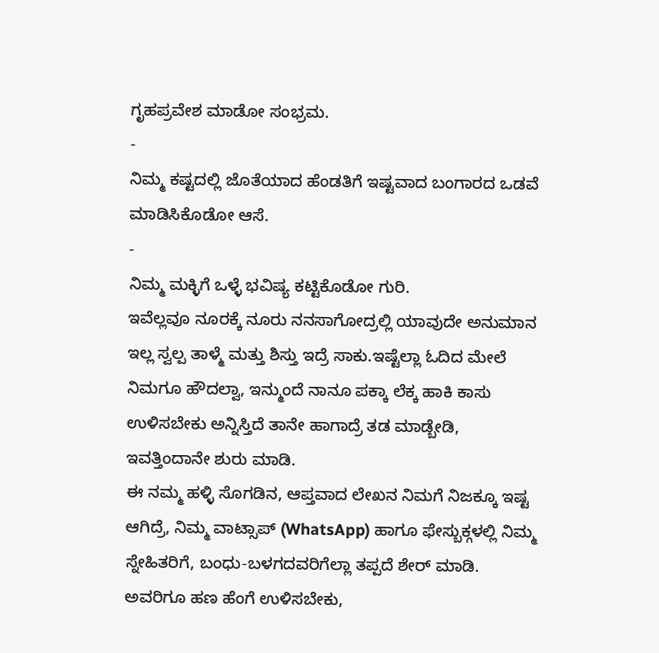ಗೃಹಪ್ರವೇಶ ಮಾಡೋ ಸಂಭ್ರಮ.
-
ನಿಮ್ಮ ಕಷ್ಟದಲ್ಲಿ ಜೊತೆಯಾದ ಹೆಂಡತಿಗೆ ಇಷ್ಟವಾದ ಬಂಗಾರದ ಒಡವೆ ಮಾಡಿಸಿಕೊಡೋ ಆಸೆ.
-
ನಿಮ್ಮ ಮಕ್ಳಿಗೆ ಒಳ್ಳೆ ಭವಿಷ್ಯ ಕಟ್ಟಿಕೊಡೋ ಗುರಿ.
ಇವೆಲ್ಲವೂ ನೂರಕ್ಕೆ ನೂರು ನನಸಾಗೋದ್ರಲ್ಲಿ ಯಾವುದೇ ಅನುಮಾನ ಇಲ್ಲ ಸ್ವಲ್ಪ ತಾಳ್ಮೆ ಮತ್ತು ಶಿಸ್ತು ಇದ್ರೆ ಸಾಕು.ಇಷ್ಟೆಲ್ಲಾ ಓದಿದ ಮೇಲೆ ನಿಮಗೂ ಹೌದಲ್ವಾ, ಇನ್ಮುಂದೆ ನಾನೂ ಪಕ್ಕಾ ಲೆಕ್ಕ ಹಾಕಿ ಕಾಸು ಉಳಿಸಬೇಕು ಅನ್ನಿಸ್ತಿದೆ ತಾನೇ ಹಾಗಾದ್ರೆ ತಡ ಮಾಡ್ಬೇಡಿ, ಇವತ್ತಿಂದಾನೇ ಶುರು ಮಾಡಿ.
ಈ ನಮ್ಮ ಹಳ್ಳಿ ಸೊಗಡಿನ, ಆಪ್ತವಾದ ಲೇಖನ ನಿಮಗೆ ನಿಜಕ್ಕೂ ಇಷ್ಟ ಆಗಿದ್ರೆ, ನಿಮ್ಮ ವಾಟ್ಸಾಪ್ (WhatsApp) ಹಾಗೂ ಫೇಸ್ಬುಕ್ಗಳಲ್ಲಿ ನಿಮ್ಮ ಸ್ನೇಹಿತರಿಗೆ, ಬಂಧು-ಬಳಗದವರಿಗೆಲ್ಲಾ ತಪ್ಪದೆ ಶೇರ್ ಮಾಡಿ.
ಅವರಿಗೂ ಹಣ ಹೆಂಗೆ ಉಳಿಸಬೇಕು,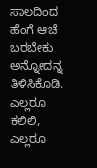ಸಾಲದಿಂದ ಹೆಂಗೆ ಆಚೆ ಬರಬೇಕು ಅನ್ನೋದನ್ನ ತಿಳಿಸಿಕೊಡಿ. ಎಲ್ಲರೂ ಕಲಿಲಿ, ಎಲ್ಲರೂ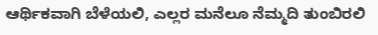ಆರ್ಥಿಕವಾಗಿ ಬೆಳೆಯಲಿ, ಎಲ್ಲರ ಮನೆಲೂ ನೆಮ್ಮದಿ ತುಂಬಿರಲಿ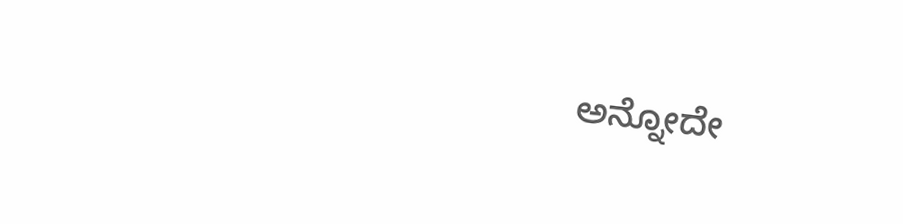ಅನ್ನೋದೇ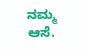ನಮ್ಮ ಆಸೆ.